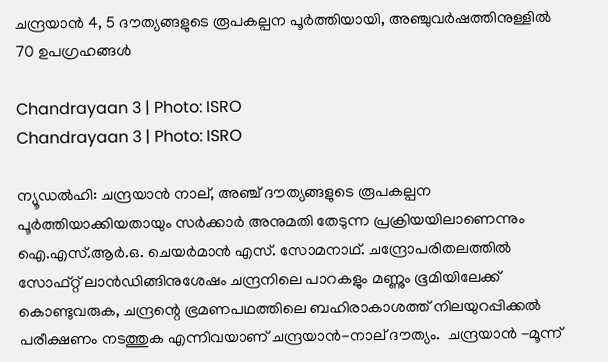ചന്ദ്രയാന്‍ 4, 5 ദൗത്യങ്ങളുടെ രൂപകല്പന പൂര്‍ത്തിയായി, അഞ്ചുവര്‍ഷത്തിനുള്ളില്‍ 70 ഉപഗ്രഹങ്ങള്‍

Chandrayaan 3 | Photo: ISRO
Chandrayaan 3 | Photo: ISRO

ന്യൂഡല്‍ഹി: ചന്ദ്രയാന്‍ നാല്, അഞ്ച് ദൗത്യങ്ങളുടെ രൂപകല്പന പൂര്‍ത്തിയാക്കിയതായും സര്‍ക്കാര്‍ അനുമതി തേടുന്ന പ്രക്രിയയിലാണെന്നും ഐ.എസ്.ആര്‍.ഒ. ചെയര്‍മാന്‍ എസ്. സോമനാഥ്. ചന്ദ്രോപരിതലത്തില്‍ സോഫ്റ്റ് ലാന്‍ഡിങ്ങിനുശേഷം ചന്ദ്രനിലെ പാറകളും മണ്ണും ഭൂമിയിലേക്ക് കൊണ്ടുവരുക, ചന്ദ്രന്റെ ഭ്രമണപഥത്തിലെ ബഹിരാകാശത്ത് നിലയുറപ്പിക്കല്‍ പരീക്ഷണം നടത്തുക എന്നിവയാണ് ചന്ദ്രയാന്‍-നാല് ദൗത്യം.  ചന്ദ്രയാന്‍ -മൂന്ന്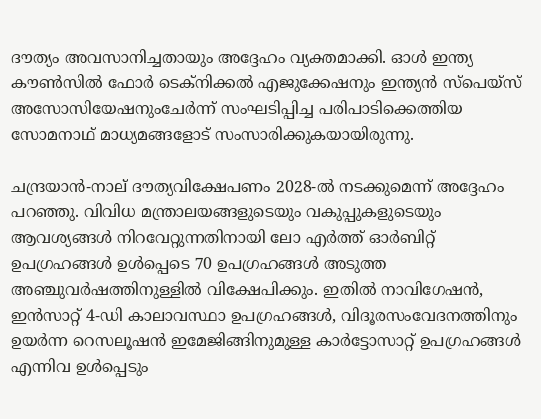ദൗത്യം അവസാനിച്ചതായും അദ്ദേഹം വ്യക്തമാക്കി. ഓള്‍ ഇന്ത്യ കൗണ്‍സില്‍ ഫോര്‍ ടെക്‌നിക്കല്‍ എജുക്കേഷനും ഇന്ത്യന്‍ സ്പെയ്സ് അസോസിയേഷനുംചേര്‍ന്ന് സംഘടിപ്പിച്ച പരിപാടിക്കെത്തിയ സോമനാഥ് മാധ്യമങ്ങളോട് സംസാരിക്കുകയായിരുന്നു.

ചന്ദ്രയാന്‍-നാല് ദൗത്യവിക്ഷേപണം 2028-ല്‍ നടക്കുമെന്ന് അദ്ദേഹം പറഞ്ഞു. വിവിധ മന്ത്രാലയങ്ങളുടെയും വകുപ്പുകളുടെയും ആവശ്യങ്ങള്‍ നിറവേറ്റുന്നതിനായി ലോ എര്‍ത്ത് ഓര്‍ബിറ്റ് ഉപഗ്രഹങ്ങള്‍ ഉള്‍പ്പെടെ 70 ഉപഗ്രഹങ്ങള്‍ അടുത്ത അഞ്ചുവര്‍ഷത്തിനുള്ളില്‍ വിക്ഷേപിക്കും. ഇതില്‍ നാവിഗേഷന്‍, ഇന്‍സാറ്റ് 4-ഡി കാലാവസ്ഥാ ഉപഗ്രഹങ്ങള്‍, വിദൂരസംവേദനത്തിനും ഉയര്‍ന്ന റെസലൂഷന്‍ ഇമേജിങ്ങിനുമുള്ള കാര്‍ട്ടോസാറ്റ് ഉപഗ്രഹങ്ങള്‍ എന്നിവ ഉള്‍പ്പെടും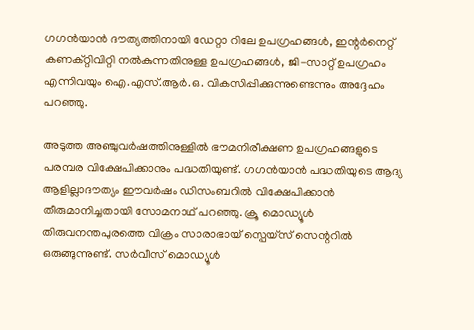ഗഗന്‍യാന്‍ ദൗത്യത്തിനായി ഡേറ്റാ റിലേ ഉപഗ്രഹങ്ങള്‍, ഇന്റര്‍നെറ്റ് കണക്റ്റിവിറ്റി നല്‍കുന്നതിനുള്ള ഉപഗ്രഹങ്ങള്‍, ജി-സാറ്റ് ഉപഗ്രഹം എന്നിവയും ഐ.എസ്.ആര്‍.ഒ. വികസിപ്പിക്കുന്നുണ്ടെന്നും അദ്ദേഹം പറഞ്ഞു.

അടുത്ത അഞ്ചുവര്‍ഷത്തിനുള്ളില്‍ ഭൗമനിരീക്ഷണ ഉപഗ്രഹങ്ങളുടെ പരമ്പര വിക്ഷേപിക്കാനും പദ്ധതിയുണ്ട്. ഗഗന്‍യാന്‍ പദ്ധതിയുടെ ആദ്യ ആളില്ലാദൗത്യം ഈവര്‍ഷം ഡിസംബറില്‍ വിക്ഷേപിക്കാന്‍ തീരുമാനിച്ചതായി സോമനാഥ് പറഞ്ഞു. ക്രൂ മൊഡ്യൂള്‍ തിരുവനന്തപുരത്തെ വിക്രം സാരാഭായ് സ്പെയ്സ് സെന്ററില്‍ ഒരുങ്ങുന്നുണ്ട്. സര്‍വീസ് മൊഡ്യൂള്‍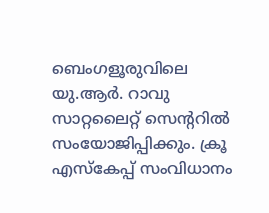ബെംഗളൂരുവിലെ യു.ആര്‍. റാവു സാറ്റലൈറ്റ് സെന്ററില്‍ സംയോജിപ്പിക്കും. ക്രൂ എസ്‌കേപ്പ് സംവിധാനം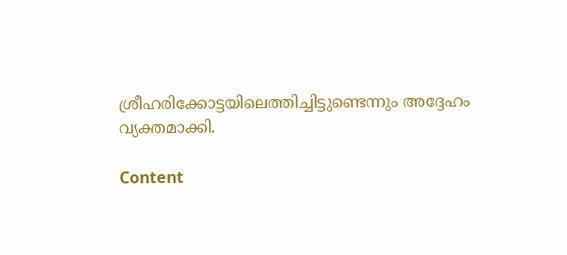ശ്രീഹരിക്കോട്ടയിലെത്തിച്ചിട്ടുണ്ടെന്നും അദ്ദേഹം വ്യക്തമാക്കി.

Content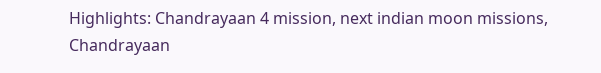Highlights: Chandrayaan 4 mission, next indian moon missions, Chandrayaan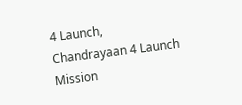4 Launch, Chandrayaan 4 Launch Mission